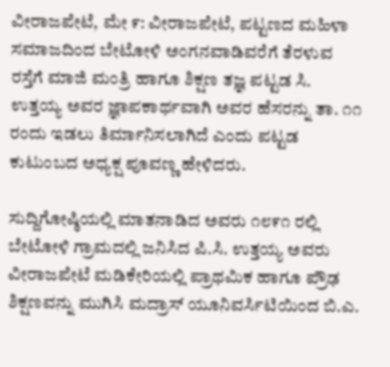ವೀರಾಜಪೇಟೆ, ಮೇ ೯: ವೀರಾಜಪೇಟೆ, ಪಟ್ಟಣದ ಮಹಿಳಾ ಸಮಾಜದಿಂದ ಬೇಟೋಳಿ ಅಂಗನವಾಡಿವರೆಗೆ ತೆರಳುವ ರಸ್ತೆಗೆ ಮಾಜಿ ಮಂತ್ರಿ ಹಾಗೂ ಶಿಕ್ಷಣ ತಜ್ಞ ಪಟ್ಟಡ ಸಿ. ಉತ್ತಯ್ಯ ಅವರ ಜ್ಞಾಪಕಾರ್ಥವಾಗಿ ಅವರ ಹೆಸರನ್ನು ತಾ. ೧೧ ರಂದು ಇಡಲು ತಿರ್ಮಾನಿಸಲಾಗಿದೆ ಎಂದು ಪಟ್ಟಡ ಕುಟುಂಬದ ಅಧ್ಯಕ್ಷ ಪೂವಣ್ಣ ಹೇಳಿದರು.

ಸುದ್ದಿಗೋಷ್ಠಿಯಲ್ಲಿ ಮಾತನಾಡಿದ ಅವರು ೧೮೯೧ ರಲ್ಲಿ ಬೇಟೋಳಿ ಗ್ರಾಮದಲ್ಲಿ ಜನಿಸಿದ ಪಿ.ಸಿ. ಉತ್ತಯ್ಯ ಅವರು ವೀರಾಜಪೇಟೆ ಮಡಿಕೇರಿಯಲ್ಲಿ ಪ್ರಾಥಮಿಕ ಹಾಗೂ ಪ್ರೌಢ ಶಿಕ್ಷಣವನ್ನು ಮುಗಿಸಿ ಮದ್ರಾಸ್ ಯೂನಿವರ್ಸಿಟಿಯಿಂದ ಬಿ.ಎ.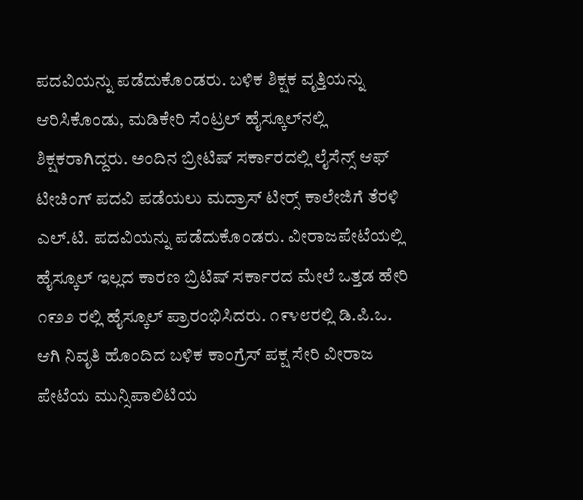ಪದವಿಯನ್ನು ಪಡೆದುಕೊಂಡರು. ಬಳಿಕ ಶಿಕ್ಷಕ ವೃತ್ತಿಯನ್ನು ಆರಿಸಿಕೊಂಡು, ಮಡಿಕೇರಿ ಸೆಂಟ್ರಲ್ ಹೈಸ್ಕೂಲ್‌ನಲ್ಲಿ ಶಿಕ್ಷಕರಾಗಿದ್ದರು. ಅಂದಿನ ಬ್ರೀಟಿಷ್ ಸರ್ಕಾರದಲ್ಲಿ ಲೈಸೆನ್ಸ್ ಆಫ್ ಟೀಚಿಂಗ್ ಪದವಿ ಪಡೆಯಲು ಮದ್ರಾಸ್ ಟೀರ‍್ಸ್ ಕಾಲೇಜಿಗೆ ತೆರಳಿ ಎಲ್.ಟಿ. ಪದವಿಯನ್ನು ಪಡೆದುಕೊಂಡರು. ವೀರಾಜಪೇಟೆಯಲ್ಲಿ ಹೈಸ್ಕೂಲ್ ಇಲ್ಲದ ಕಾರಣ ಬ್ರಿಟಿಷ್ ಸರ್ಕಾರದ ಮೇಲೆ ಒತ್ತಡ ಹೇರಿ ೧೯೨೨ ರಲ್ಲಿ ಹೈಸ್ಕೂಲ್ ಪ್ರಾರಂಭಿಸಿದರು. ೧೯೪೮ರಲ್ಲಿ ಡಿ.ಪಿ.ಒ. ಆಗಿ ನಿವೃತಿ ಹೊಂದಿದ ಬಳಿಕ ಕಾಂಗ್ರೆಸ್ ಪಕ್ಷ ಸೇರಿ ವೀರಾಜ ಪೇಟೆಯ ಮುನ್ಸಿಪಾಲಿಟಿಯ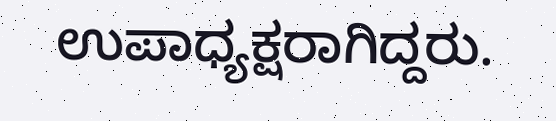ಉಪಾಧ್ಯಕ್ಷರಾಗಿದ್ದರು.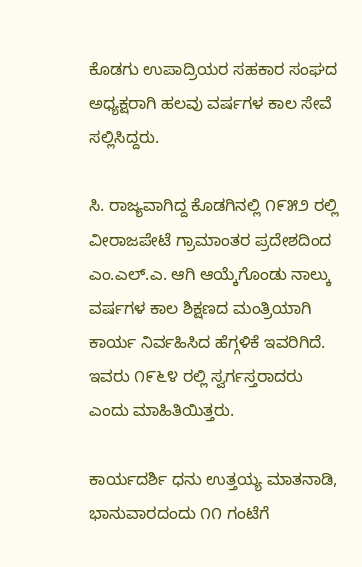ಕೊಡಗು ಉಪಾದ್ರಿಯರ ಸಹಕಾರ ಸಂಘದ ಅಧ್ಯಕ್ಷರಾಗಿ ಹಲವು ವರ್ಷಗಳ ಕಾಲ ಸೇವೆ ಸಲ್ಲಿಸಿದ್ದರು.

ಸಿ. ರಾಜ್ಯವಾಗಿದ್ದ ಕೊಡಗಿನಲ್ಲಿ ೧೯೫೨ ರಲ್ಲಿ ವೀರಾಜಪೇಟೆ ಗ್ರಾಮಾಂತರ ಪ್ರದೇಶದಿಂದ ಎಂ.ಎಲ್.ಎ. ಆಗಿ ಆಯ್ಕೆಗೊಂಡು ನಾಲ್ಕು ವರ್ಷಗಳ ಕಾಲ ಶಿಕ್ಷಣದ ಮಂತ್ರಿಯಾಗಿ ಕಾರ್ಯ ನಿರ್ವಹಿಸಿದ ಹೆಗ್ಗಳಿಕೆ ಇವರಿಗಿದೆ. ಇವರು ೧೯೬೪ ರಲ್ಲಿ ಸ್ವರ್ಗಸ್ತರಾದರು ಎಂದು ಮಾಹಿತಿಯಿತ್ತರು.

ಕಾರ್ಯದರ್ಶಿ ಧನು ಉತ್ತಯ್ಯ ಮಾತನಾಡಿ, ಭಾನುವಾರದಂದು ೧೧ ಗಂಟೆಗೆ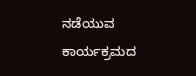ನಡೆಯುವ ಕಾರ್ಯಕ್ರಮದ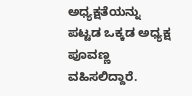ಅಧ್ಯಕ್ಷತೆಯನ್ನು ಪಟ್ಟಡ ಒಕ್ಕಡ ಅಧ್ಯಕ್ಷ ಪೂವಣ್ಣ ವಹಿಸಲಿದ್ದಾರೆ.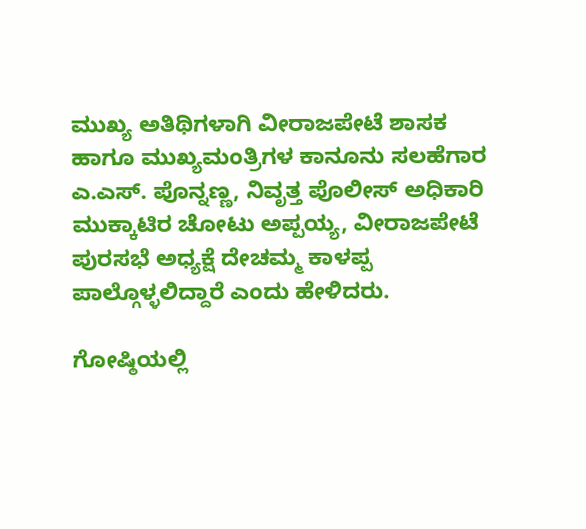ಮುಖ್ಯ ಅತಿಥಿಗಳಾಗಿ ವೀರಾಜಪೇಟೆ ಶಾಸಕ ಹಾಗೂ ಮುಖ್ಯಮಂತ್ರಿಗಳ ಕಾನೂನು ಸಲಹೆಗಾರ ಎ.ಎಸ್. ಪೊನ್ನಣ್ಣ, ನಿವೃತ್ತ ಪೊಲೀಸ್ ಅಧಿಕಾರಿ ಮುಕ್ಕಾಟಿರ ಚೋಟು ಅಪ್ಪಯ್ಯ, ವೀರಾಜಪೇಟೆ ಪುರಸಭೆ ಅಧ್ಯಕ್ಷೆ ದೇಚಮ್ಮ ಕಾಳಪ್ಪ ಪಾಲ್ಗೊಳ್ಳಲಿದ್ದಾರೆ ಎಂದು ಹೇಳಿದರು.

ಗೋಷ್ಠಿಯಲ್ಲಿ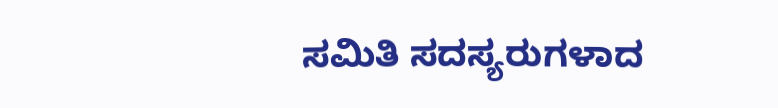ಸಮಿತಿ ಸದಸ್ಯರುಗಳಾದ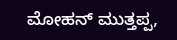ಮೋಹನ್ ಮುತ್ತಪ್ಪ,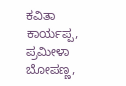ಕವಿತಾ ಕಾರ್ಯಪ್ಪ, ಪ್ರಮೀಳಾ ಬೋಪಣ್ಣ,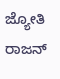ಜ್ಯೋತಿ ರಾಜನ್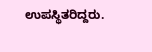ಉಪಸ್ಥಿತರಿದ್ದರು.